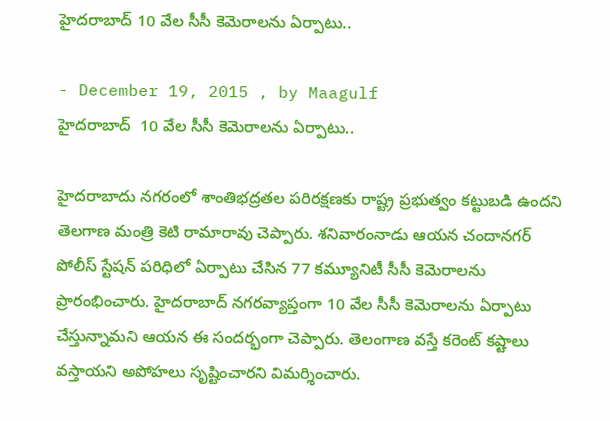హైదరాబాద్ 10 వేల సీసీ కెమెరాలను ఏర్పాటు..

- December 19, 2015 , by Maagulf
హైదరాబాద్  10 వేల సీసీ కెమెరాలను ఏర్పాటు..

హైదరాబాదు నగరంలో శాంతిభద్రతల పరిరక్షణకు రాష్ట్ర ప్రభుత్వం కట్టుబడి ఉందని తెలగాణ మంత్రి కెటి రామారావు చెప్పారు. శనివారంనాడు ఆయన చందానగర్ పోలీస్ స్టేషన్ పరిధిలో ఏర్పాటు చేసిన 77 కమ్యూనిటీ సీసీ కెమెరాలను ప్రారంభించారు. హైదరాబాద్ నగరవ్యాప్తంగా 10 వేల సీసీ కెమెరాలను ఏర్పాటు చేస్తున్నామని ఆయన ఈ సందర్భంగా చెప్పారు. తెలంగాణ వస్తే కరెంట్ కష్టాలు వస్తాయని అపోహలు సృష్టించారని విమర్శించారు.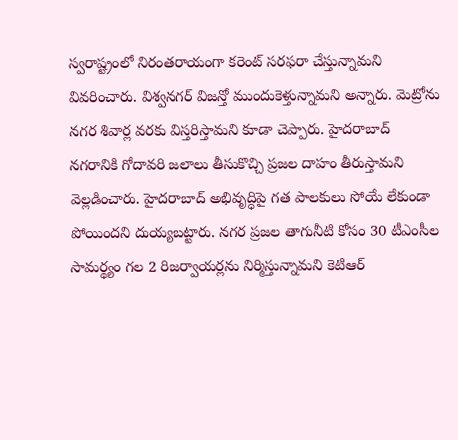స్వరాష్ట్రంలో నిరంతరాయంగా కరెంట్ సరఫరా చేస్తున్నామని వివరించారు. విశ్వనగర్ విజన్తో ముందుకెళ్తున్నామని అన్నారు. మెట్రోను నగర శివార్ల వరకు విస్తరిస్తామని కూడా చెప్పారు. హైదరాబాద్ నగరానికి గోదావరి జలాలు తీసుకొచ్చి ప్రజల దాహం తీరుస్తామని వెల్లడించారు. హైదరాబాద్ అభివృద్ధిపై గత పాలకులు సోయే లేకుండా పోయిందని దుయ్యబట్టారు. నగర ప్రజల తాగునీటి కోసం 30 టీఎంసీల సామర్థ్యం గల 2 రిజర్వాయర్లను నిర్మిస్తున్నామని కెటిఆర్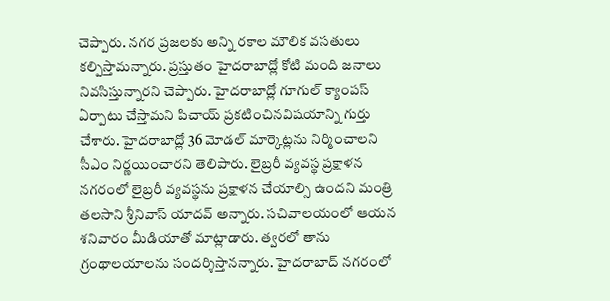చెప్పారు. నగర ప్రజలకు అన్ని రకాల మౌలిక వసతులు కల్పిస్తామన్నారు. ప్రస్తుతం హైదరాబాద్లో కోటి మంది జనాలు నివసిస్తున్నారని చెప్పారు. హైదరాబాద్లో గూగుల్ క్యాంపస్ ఏర్పాటు చేస్తామని పిచాయ్ ప్రకటించినవిషయాన్ని గుర్తు చేశారు. హైదరాబాద్లో 36 మోడల్ మార్కెట్లను నిర్మించాలని సీఎం నిర్ణయించారని తెలిపారు. లైబ్రరీ వ్యవస్థ ప్రక్షాళన నగరంలో లైబ్రరీ వ్యవస్థను ప్రక్షాళన చేయాల్సి ఉందని మంత్రి తలసాని శ్రీనివాస్ యాదవ్ అన్నారు. సచివాలయంలో ఆయన శనివారం మీడియాతో మాట్లాడారు. త్వరలో తాను గ్రంథాలయాలను సందర్శిస్తానన్నారు. హైదరాబాద్ నగరంలో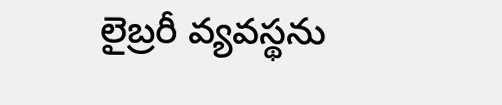లైబ్రరీ వ్యవస్థను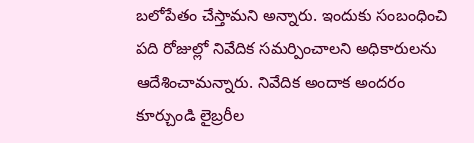బలోపేతం చేస్తామని అన్నారు. ఇందుకు సంబంధించి పది రోజుల్లో నివేదిక సమర్పించాలని అధికారులను ఆదేశించామన్నారు. నివేదిక అందాక అందరం కూర్చుండి లైబ్రరీల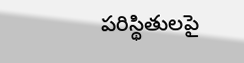పరిస్థితులపై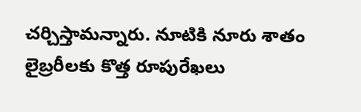చర్చిస్తామన్నారు. నూటికి నూరు శాతం లైబ్రరీలకు కొత్త రూపురేఖలు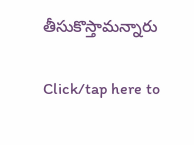తీసుకొస్తామన్నారు

Click/tap here to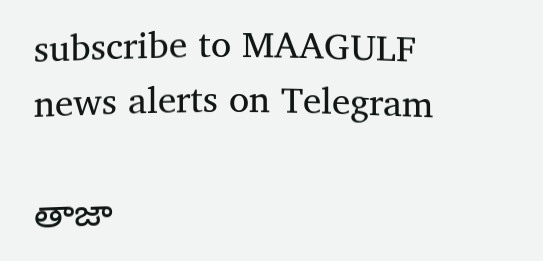subscribe to MAAGULF news alerts on Telegram

తాజా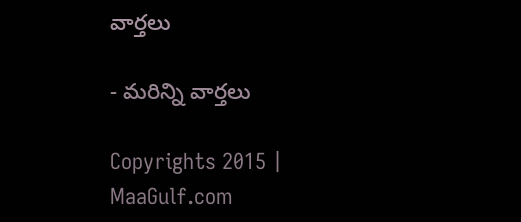వార్తలు

- మరిన్ని వార్తలు

Copyrights 2015 | MaaGulf.com